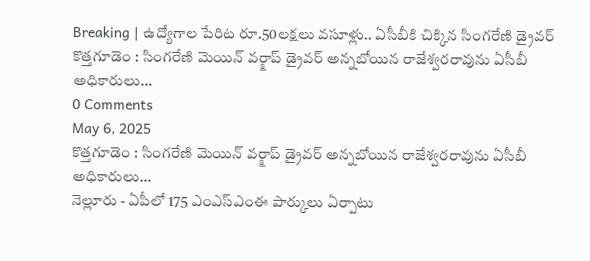Breaking | ఉద్యోగాల పేరిట రూ.50లక్షలు వసూళ్లు.. ఏసీబీకి చిక్కిన సింగరేణి డ్రైవర్
కొత్తగూడెం : సింగరేణి మెయిన్ వర్క్షాప్ డ్రైవర్ అన్నబోయిన రాజేశ్వరరావును ఏసీబీ అధికారులు…
0 Comments
May 6, 2025
కొత్తగూడెం : సింగరేణి మెయిన్ వర్క్షాప్ డ్రైవర్ అన్నబోయిన రాజేశ్వరరావును ఏసీబీ అధికారులు…
నెల్లూరు - ఏపీలో 175 ఎంఎస్ఎంఈ పార్కులు ఏర్పాటు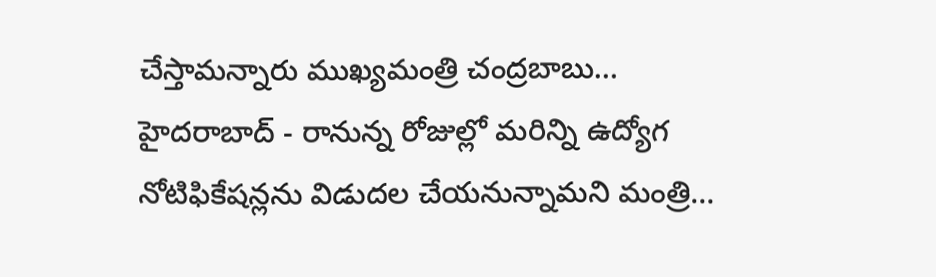చేస్తామన్నారు ముఖ్యమంత్రి చంద్రబాబు…
హైదరాబాద్ - రానున్న రోజుల్లో మరిన్ని ఉద్యోగ నోటిఫికేషన్లను విడుదల చేయనున్నామని మంత్రి…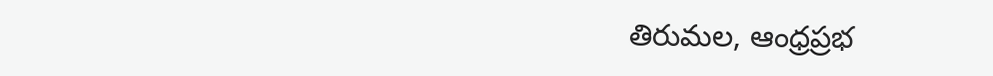తిరుమల, ఆంధ్రప్రభ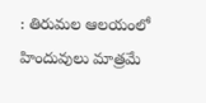: తిరుమల ఆలయంలో హిందువులు మాత్రమే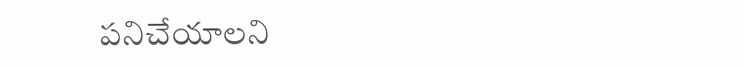పనిచేయాలని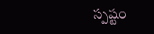స్పష్టం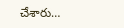చేశారు…